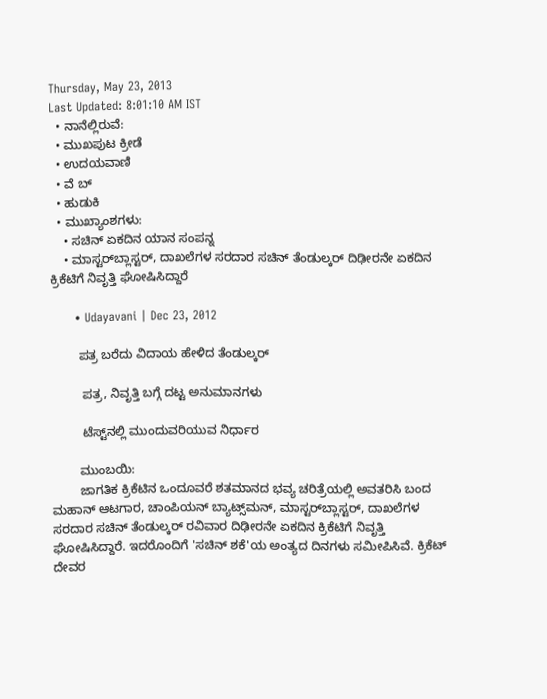Thursday, May 23, 2013
Last Updated: 8:01:10 AM IST
  • ನಾನೆಲ್ಲಿರುವೆ:
  • ಮುಖಪುಟ ಕ್ರೀಡೆ
  • ಉದಯವಾಣಿ
  • ವೆ ಬ್
  • ಹುಡುಕಿ
  • ಮುಖ್ಯಾಂಶಗಳು:
    • ಸಚಿನ್‌ ಏಕದಿನ ಯಾನ ಸಂಪನ್ನ
    • ಮಾಸ್ಟರ್‌ಬ್ಲಾಸ್ಟರ್‌, ದಾಖಲೆಗಳ ಸರದಾರ ಸಚಿನ್‌ ತೆಂಡುಲ್ಕರ್‌ ದಿಢೀರನೇ ಏಕದಿನ ಕ್ರಿಕೆಟಿಗೆ ನಿವೃತ್ತಿ ಘೋಷಿಸಿದ್ದಾರೆ

      • Udayavani | Dec 23, 2012

        ಪತ್ರ ಬರೆದು ವಿದಾಯ ಹೇಳಿದ ತೆಂಡುಲ್ಕರ್‌

         ಪತ್ರ, ನಿವೃತ್ತಿ ಬಗ್ಗೆ ದಟ್ಟ ಅನುಮಾನಗಳು

         ಟೆಸ್ಟ್‌ನಲ್ಲಿ ಮುಂದುವರಿಯುವ ನಿರ್ಧಾರ

        ಮುಂಬಯಿ:
        ಜಾಗತಿಕ ಕ್ರಿಕೆಟಿನ ಒಂದೂವರೆ ಶತಮಾನದ ಭವ್ಯ ಚರಿತ್ರೆಯಲ್ಲಿ ಅವತರಿಸಿ ಬಂದ ಮಹಾನ್‌ ಆಟಗಾರ, ಚಾಂಪಿಯನ್‌ ಬ್ಯಾಟ್ಸ್‌ಮನ್‌, ಮಾಸ್ಟರ್‌ಬ್ಲಾಸ್ಟರ್‌, ದಾಖಲೆಗಳ ಸರದಾರ ಸಚಿನ್‌ ತೆಂಡುಲ್ಕರ್‌ ರವಿವಾರ ದಿಢೀರನೇ ಏಕದಿನ ಕ್ರಿಕೆಟಿಗೆ ನಿವೃತ್ತಿ ಘೋಷಿಸಿದ್ದಾರೆ. ಇದರೊಂದಿಗೆ 'ಸಚಿನ್‌ ಶಕೆ'ಯ ಅಂತ್ಯದ ದಿನಗಳು ಸಮೀಪಿಸಿವೆ. ಕ್ರಿಕೆಟ್‌ ದೇವರ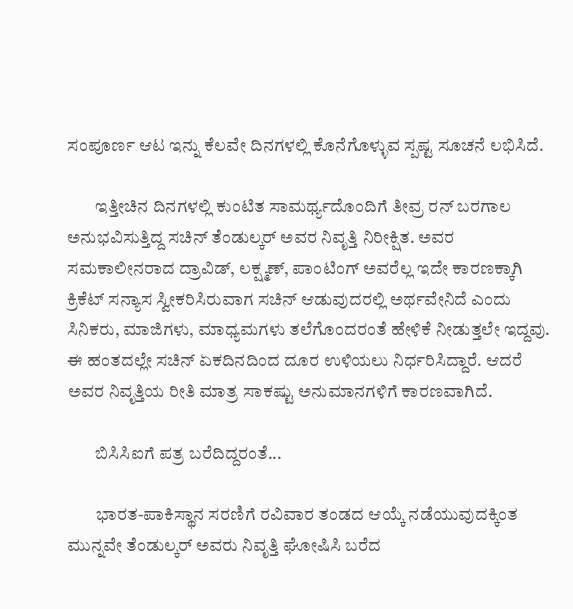ಸಂಪೂರ್ಣ ಆಟ ಇನ್ನು ಕೆಲವೇ ದಿನಗಳಲ್ಲಿ ಕೊನೆಗೊಳ್ಳುವ ಸ್ಪಷ್ಟ ಸೂಚನೆ ಲಭಿಸಿದೆ.

        ಇತ್ತೀಚಿನ ದಿನಗಳಲ್ಲಿ ಕುಂಟಿತ ಸಾಮರ್ಥ್ಯದೊಂದಿಗೆ ತೀವ್ರ ರನ್‌ ಬರಗಾಲ ಅನುಭವಿಸುತ್ತಿದ್ದ ಸಚಿನ್‌ ತೆಂಡುಲ್ಕರ್‌ ಅವರ ನಿವೃತ್ತಿ ನಿರೀಕ್ಷಿತ. ಅವರ ಸಮಕಾಲೀನರಾದ ದ್ರಾವಿಡ್‌, ಲಕ್ಷ್ಮಣ್‌, ಪಾಂಟಿಂಗ್‌ ಅವರೆಲ್ಲ ಇದೇ ಕಾರಣಕ್ಕಾಗಿ ಕ್ರಿಕೆಟ್‌ ಸನ್ಯಾಸ ಸ್ವೀಕರಿಸಿರುವಾಗ ಸಚಿನ್‌ ಆಡುವುದರಲ್ಲಿ ಅರ್ಥವೇನಿದೆ ಎಂದು ಸಿನಿಕರು, ಮಾಜಿಗಳು, ಮಾಧ್ಯಮಗಳು ತಲೆಗೊಂದರಂತೆ ಹೇಳಿಕೆ ನೀಡುತ್ತಲೇ ಇದ್ದವು. ಈ ಹಂತದಲ್ಲೇ ಸಚಿನ್‌ ಏಕದಿನದಿಂದ ದೂರ ಉಳಿಯಲು ನಿರ್ಧರಿಸಿದ್ದಾರೆ. ಆದರೆ ಅವರ ನಿವೃತ್ತಿಯ ರೀತಿ ಮಾತ್ರ ಸಾಕಷ್ಟು ಅನುಮಾನಗಳಿಗೆ ಕಾರಣವಾಗಿದೆ.

        ಬಿಸಿಸಿಐಗೆ ಪತ್ರ ಬರೆದಿದ್ದರಂತೆ...

        ಭಾರತ-ಪಾಕಿಸ್ಥಾನ ಸರಣಿಗೆ ರವಿವಾರ ತಂಡದ ಆಯ್ಕೆ ನಡೆಯುವುದಕ್ಕಿಂತ ಮುನ್ನವೇ ತೆಂಡುಲ್ಕರ್‌ ಅವರು ನಿವೃತ್ತಿ ಘೋಷಿಸಿ ಬರೆದ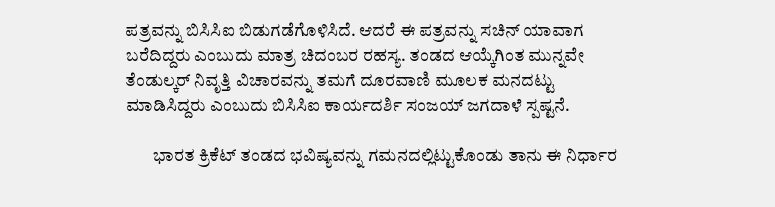ಪತ್ರವನ್ನು ಬಿಸಿಸಿಐ ಬಿಡುಗಡೆಗೊಳಿಸಿದೆ. ಆದರೆ ಈ ಪತ್ರವನ್ನು ಸಚಿನ್‌ ಯಾವಾಗ ಬರೆದಿದ್ದರು ಎಂಬುದು ಮಾತ್ರ ಚಿದಂಬರ ರಹಸ್ಯ. ತಂಡದ ಆಯ್ಕೆಗಿಂತ ಮುನ್ನವೇ ತೆಂಡುಲ್ಕರ್‌ ನಿವೃತ್ತಿ ವಿಚಾರವನ್ನು ತಮಗೆ ದೂರವಾಣಿ ಮೂಲಕ ಮನದಟ್ಟು ಮಾಡಿಸಿದ್ದರು ಎಂಬುದು ಬಿಸಿಸಿಐ ಕಾರ್ಯದರ್ಶಿ ಸಂಜಯ್‌ ಜಗದಾಳೆ ಸ್ಪಷ್ಟನೆ.

        ಭಾರತ ಕ್ರಿಕೆಟ್‌ ತಂಡದ ಭವಿಷ್ಯವನ್ನು ಗಮನದಲ್ಲಿಟ್ಟುಕೊಂಡು ತಾನು ಈ ನಿರ್ಧಾರ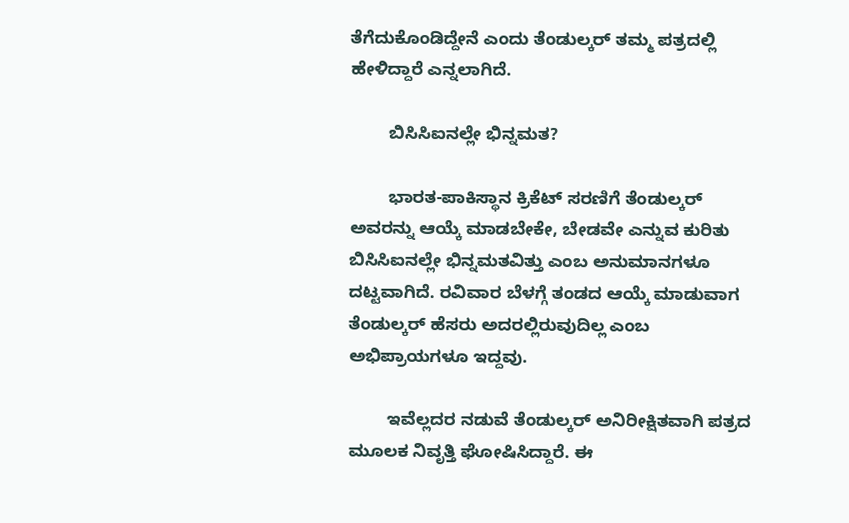ತೆಗೆದುಕೊಂಡಿದ್ದೇನೆ ಎಂದು ತೆಂಡುಲ್ಕರ್‌ ತಮ್ಮ ಪತ್ರದಲ್ಲಿ ಹೇಳಿದ್ದಾರೆ ಎನ್ನಲಾಗಿದೆ.

        ಬಿಸಿಸಿಐನಲ್ಲೇ ಭಿನ್ನಮತ?

        ಭಾರತ-ಪಾಕಿಸ್ಥಾನ ಕ್ರಿಕೆಟ್‌ ಸರಣಿಗೆ ತೆಂಡುಲ್ಕರ್‌ ಅವರನ್ನು ಆಯ್ಕೆ ಮಾಡಬೇಕೇ, ಬೇಡವೇ ಎನ್ನುವ ಕುರಿತು ಬಿಸಿಸಿಐನಲ್ಲೇ ಭಿನ್ನಮತವಿತ್ತು ಎಂಬ ಅನುಮಾನಗಳೂ ದಟ್ಟವಾಗಿದೆ. ರವಿವಾರ ಬೆಳಗ್ಗೆ ತಂಡದ ಆಯ್ಕೆ ಮಾಡುವಾಗ ತೆಂಡುಲ್ಕರ್‌ ಹೆಸರು ಅದರಲ್ಲಿರುವುದಿಲ್ಲ ಎಂಬ ಅಭಿಪ್ರಾಯಗಳೂ ಇದ್ದವು.

        ಇವೆಲ್ಲದರ ನಡುವೆ ತೆಂಡುಲ್ಕರ್‌ ಅನಿರೀಕ್ಷಿತವಾಗಿ ಪತ್ರದ ಮೂಲಕ ನಿವೃತ್ತಿ ಘೋಷಿಸಿದ್ದಾರೆ. ಈ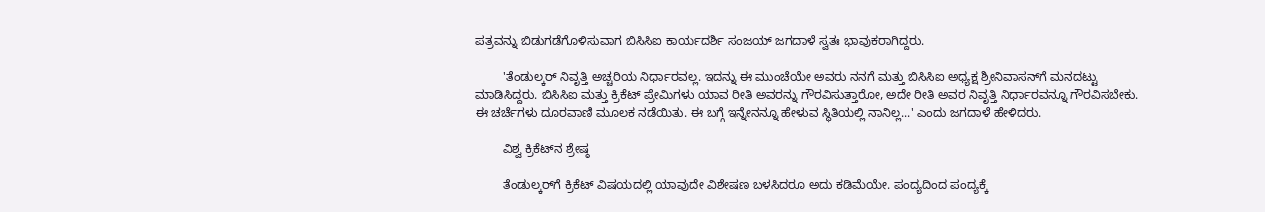ಪತ್ರವನ್ನು ಬಿಡುಗಡೆಗೊಳಿಸುವಾಗ ಬಿಸಿಸಿಐ ಕಾರ್ಯದರ್ಶಿ ಸಂಜಯ್‌ ಜಗದಾಳೆ ಸ್ವತಃ ಭಾವುಕರಾಗಿದ್ದರು.

        'ತೆಂಡುಲ್ಕರ್‌ ನಿವೃತ್ತಿ ಅಚ್ಚರಿಯ ನಿರ್ಧಾರವಲ್ಲ. ಇದನ್ನು ಈ ಮುಂಚೆಯೇ ಅವರು ನನಗೆ ಮತ್ತು ಬಿಸಿಸಿಐ ಅಧ್ಯಕ್ಷ ಶ್ರೀನಿವಾಸನ್‌ಗೆ ಮನದಟ್ಟು ಮಾಡಿಸಿದ್ದರು. ಬಿಸಿಸಿಐ ಮತ್ತು ಕ್ರಿಕೆಟ್‌ ಪ್ರೇಮಿಗಳು ಯಾವ ರೀತಿ ಅವರನ್ನು ಗೌರವಿಸುತ್ತಾರೋ, ಅದೇ ರೀತಿ ಅವರ ನಿವೃತ್ತಿ ನಿರ್ಧಾರವನ್ನೂ ಗೌರವಿಸಬೇಕು. ಈ ಚರ್ಚೆಗಳು ದೂರವಾಣಿ ಮೂಲಕ ನಡೆಯಿತು. ಈ ಬಗ್ಗೆ ಇನ್ನೇನನ್ನೂ ಹೇಳುವ ಸ್ಥಿತಿಯಲ್ಲಿ ನಾನಿಲ್ಲ...' ಎಂದು ಜಗದಾಳೆ ಹೇಳಿದರು.

        ವಿಶ್ವ ಕ್ರಿಕೆಟ್‌ನ ಶ್ರೇಷ್ಠ

        ತೆಂಡುಲ್ಕರ್‌ಗೆ ಕ್ರಿಕೆಟ್‌ ವಿಷಯದಲ್ಲಿ ಯಾವುದೇ ವಿಶೇಷಣ ಬಳಸಿದರೂ ಅದು ಕಡಿಮೆಯೇ. ಪಂದ್ಯದಿಂದ ಪಂದ್ಯಕ್ಕೆ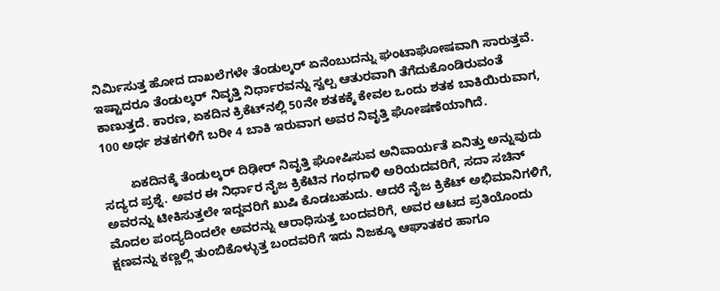ನಿರ್ಮಿಸುತ್ತ ಹೋದ ದಾಖಲೆಗಳೇ ತೆಂಡುಲ್ಕರ್‌ ಏನೆಂಬುದನ್ನು ಘಂಟಾಘೋಷವಾಗಿ ಸಾರುತ್ತವೆ. ಇಷ್ಟಾದರೂ ತೆಂಡುಲ್ಕರ್‌ ನಿವೃತ್ತಿ ನಿರ್ಧಾರವನ್ನು ಸ್ವಲ್ಪ ಆತುರವಾಗಿ ತೆಗೆದುಕೊಂಡಿರುವಂತೆ ಕಾಣುತ್ತದೆ. ಕಾರಣ, ಏಕದಿನ ಕ್ರಿಕೆಟ್‌ನಲ್ಲಿ 50ನೇ ಶತಕಕ್ಕೆ ಕೇವಲ ಒಂದು ಶತಕ ಬಾಕಿಯಿರುವಾಗ, 100 ಅರ್ಧ ಶತಕಗಳಿಗೆ ಬರೀ 4 ಬಾಕಿ ಇರುವಾಗ ಅವರ ನಿವೃತ್ತಿ ಘೋಷಣೆಯಾಗಿದೆ.

        ಏಕದಿನಕ್ಕೆ ತೆಂಡುಲ್ಕರ್‌ ದಿಢೀರ್‌ ನಿವೃತ್ತಿ ಘೋಷಿಸುವ ಅನಿವಾರ್ಯತೆ ಏನಿತ್ತು ಅನ್ನುವುದು ಸದ್ಯದ ಪ್ರಶ್ನೆ. ಅವರ ಈ ನಿರ್ಧಾರ ನೈಜ ಕ್ರಿಕೆಟಿನ ಗಂಧಗಾಳಿ ಅರಿಯದವರಿಗೆ, ಸದಾ ಸಚಿನ್‌ ಅವರನ್ನು ಟೀಕಿಸುತ್ತಲೇ ಇದ್ದವರಿಗೆ ಖುಷಿ ಕೊಡಬಹುದು. ಆದರೆ ನೈಜ ಕ್ರಿಕೆಟ್‌ ಅಭಿಮಾನಿಗಳಿಗೆ, ಮೊದಲ ಪಂದ್ಯದಿಂದಲೇ ಅವರನ್ನು ಆರಾಧಿಸುತ್ತ ಬಂದವರಿಗೆ, ಅವರ ಆಟದ ಪ್ರತಿಯೊಂದು ಕ್ಷಣವನ್ನು ಕಣ್ಣಲ್ಲಿ ತುಂಬಿಕೊಳ್ಳುತ್ತ ಬಂದವರಿಗೆ ಇದು ನಿಜಕ್ಕೂ ಆಘಾತಕರ ಹಾಗೂ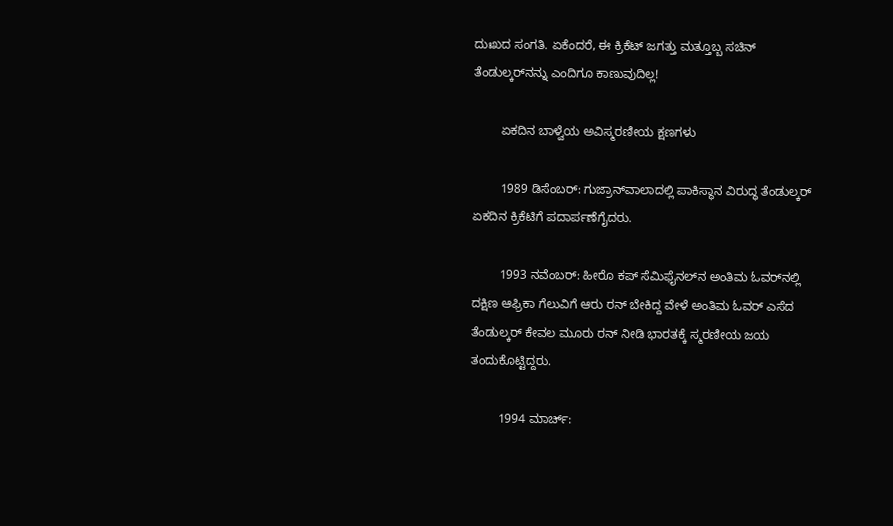ದುಃಖದ ಸಂಗತಿ. ಏಕೆಂದರೆ, ಈ ಕ್ರಿಕೆಟ್‌ ಜಗತ್ತು ಮತ್ತೂಬ್ಬ ಸಚಿನ್‌ ತೆಂಡುಲ್ಕರ್‌ನನ್ನು ಎಂದಿಗೂ ಕಾಣುವುದಿಲ್ಲ!

        ಏಕದಿನ ಬಾಳ್ವೆಯ ಅವಿಸ್ಮರಣೀಯ ಕ್ಷಣಗಳು

        1989 ಡಿಸೆಂಬರ್‌: ಗುಜ್ರಾನ್‌ವಾಲಾದಲ್ಲಿ ಪಾಕಿಸ್ಥಾನ ವಿರುದ್ಧ ತೆಂಡುಲ್ಕರ್‌ ಏಕದಿನ ಕ್ರಿಕೆಟಿಗೆ ಪದಾರ್ಪಣೆಗೈದರು.

        1993 ನವೆಂಬರ್‌: ಹೀರೊ ಕಪ್‌ ಸೆಮಿಫೈನಲ್‌ನ ಅಂತಿಮ ಓವರ್‌ನಲ್ಲಿ ದಕ್ಷಿಣ ಆಫ್ರಿಕಾ ಗೆಲುವಿಗೆ ಆರು ರನ್‌ ಬೇಕಿದ್ದ ವೇಳೆ ಅಂತಿಮ ಓವರ್‌ ಎಸೆದ ತೆಂಡುಲ್ಕರ್‌ ಕೇವಲ ಮೂರು ರನ್‌ ನೀಡಿ ಭಾರತಕ್ಕೆ ಸ್ಮರಣೀಯ ಜಯ ತಂದುಕೊಟ್ಟಿದ್ದರು.

        1994 ಮಾರ್ಚ್‌: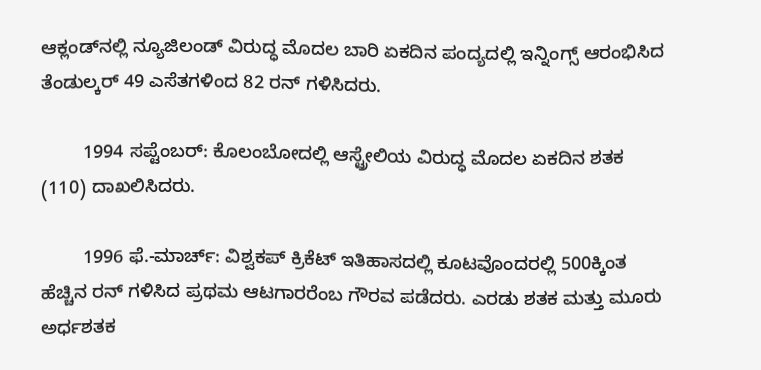ಆಕ್ಲಂಡ್‌ನ‌ಲ್ಲಿ ನ್ಯೂಜಿಲಂಡ್‌ ವಿರುದ್ಧ ಮೊದಲ ಬಾರಿ ಏಕದಿನ ಪಂದ್ಯದಲ್ಲಿ ಇನ್ನಿಂಗ್ಸ್‌ ಆರಂಭಿಸಿದ ತೆಂಡುಲ್ಕರ್‌ 49 ಎಸೆತಗಳಿಂದ 82 ರನ್‌ ಗಳಿಸಿದರು.

        1994 ಸಪ್ಟೆಂಬರ್‌: ಕೊಲಂಬೋದಲ್ಲಿ ಆಸ್ಟ್ರೇಲಿಯ ವಿರುದ್ಧ ಮೊದಲ ಏಕದಿನ ಶತಕ (110) ದಾಖಲಿಸಿದರು.

        1996 ಫೆ.-ಮಾರ್ಚ್‌: ವಿಶ್ವಕಪ್‌ ಕ್ರಿಕೆಟ್‌ ಇತಿಹಾಸದಲ್ಲಿ ಕೂಟವೊಂದರಲ್ಲಿ 500ಕ್ಕಿಂತ ಹೆಚ್ಚಿನ ರನ್‌ ಗಳಿಸಿದ ಪ್ರಥಮ ಆಟಗಾರರೆಂಬ ಗೌರವ ಪಡೆದರು. ಎರಡು ಶತಕ ಮತ್ತು ಮೂರು ಅರ್ಧಶತಕ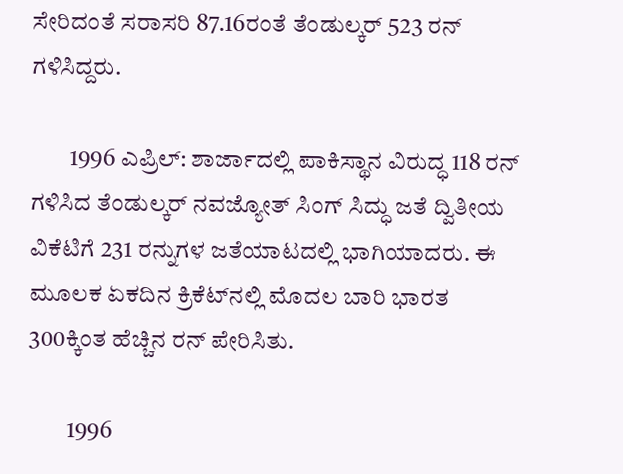ಸೇರಿದಂತೆ ಸರಾಸರಿ 87.16ರಂತೆ ತೆಂಡುಲ್ಕರ್‌ 523 ರನ್‌ ಗಳಿಸಿದ್ದರು.

        1996 ಎಪ್ರಿಲ್‌: ಶಾರ್ಜಾದಲ್ಲಿ ಪಾಕಿಸ್ಥಾನ ವಿರುದ್ಧ 118 ರನ್‌ ಗಳಿಸಿದ ತೆಂಡುಲ್ಕರ್‌ ನವಜ್ಯೋತ್‌ ಸಿಂಗ್‌ ಸಿದ್ಧು ಜತೆ ದ್ವಿತೀಯ ವಿಕೆಟಿಗೆ 231 ರನ್ನುಗಳ ಜತೆಯಾಟದಲ್ಲಿ ಭಾಗಿಯಾದರು. ಈ ಮೂಲಕ ಏಕದಿನ ಕ್ರಿಕೆಟ್‌ನಲ್ಲಿ ಮೊದಲ ಬಾರಿ ಭಾರತ 300ಕ್ಕಿಂತ ಹೆಚ್ಚಿನ ರನ್‌ ಪೇರಿಸಿತು.

        1996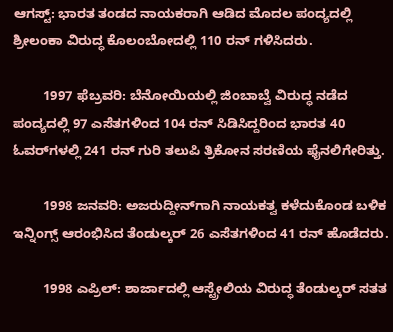ಆಗಸ್ಟ್‌: ಭಾರತ ತಂಡದ ನಾಯಕರಾಗಿ ಆಡಿದ ಮೊದಲ ಪಂದ್ಯದಲ್ಲಿ ಶ್ರೀಲಂಕಾ ವಿರುದ್ಧ ಕೊಲಂಬೋದಲ್ಲಿ 110 ರನ್‌ ಗಳಿಸಿದರು.

        1997 ಫೆಬ್ರವರಿ: ಬೆನೋಯಿಯಲ್ಲಿ ಜಿಂಬಾಬ್ವೆ ವಿರುದ್ಧ ನಡೆದ ಪಂದ್ಯದಲ್ಲಿ 97 ಎಸೆತಗಳಿಂದ 104 ರನ್‌ ಸಿಡಿಸಿದ್ದರಿಂದ ಭಾರತ 40 ಓವರ್‌ಗಳಲ್ಲಿ 241 ರನ್‌ ಗುರಿ ತಲುಪಿ ತ್ರಿಕೋನ ಸರಣಿಯ ಫೈನಲಿಗೇರಿತ್ತು.

        1998 ಜನವರಿ: ಅಜರುದ್ದೀನ್‌ಗಾಗಿ ನಾಯಕತ್ವ ಕಳೆದುಕೊಂಡ ಬಳಿಕ ಇನ್ನಿಂಗ್ಸ್‌ ಆರಂಭಿಸಿದ ತೆಂಡುಲ್ಕರ್‌ 26 ಎಸೆತಗಳಿಂದ 41 ರನ್‌ ಹೊಡೆದರು.

        1998 ಎಪ್ರಿಲ್‌: ಶಾರ್ಜಾದಲ್ಲಿ ಆಸ್ಟ್ರೇಲಿಯ ವಿರುದ್ಧ ತೆಂಡುಲ್ಕರ್‌ ಸತತ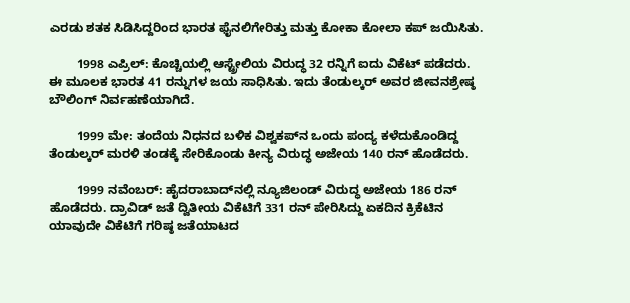ಎರಡು ಶತಕ ಸಿಡಿಸಿದ್ದರಿಂದ ಭಾರತ ಫೈನಲಿಗೇರಿತ್ತು ಮತ್ತು ಕೋಕಾ ಕೋಲಾ ಕಪ್‌ ಜಯಿಸಿತು.

        1998 ಎಪ್ರಿಲ್‌: ಕೊಚ್ಚಿಯಲ್ಲಿ ಆಸ್ಟ್ರೇಲಿಯ ವಿರುದ್ಧ 32 ರನ್ನಿಗೆ ಐದು ವಿಕೆಟ್‌ ಪಡೆದರು. ಈ ಮೂಲಕ ಭಾರತ 41 ರನ್ನುಗಳ ಜಯ ಸಾಧಿಸಿತು. ಇದು ತೆಂಡುಲ್ಕರ್‌ ಅವರ ಜೀವನಶ್ರೇಷ್ಠ ಬೌಲಿಂಗ್‌ ನಿರ್ವಹಣೆಯಾಗಿದೆ.

        1999 ಮೇ: ತಂದೆಯ ನಿಧನದ ಬಳಿಕ ವಿಶ್ವಕಪ್‌ನ ಒಂದು ಪಂದ್ಯ ಕಳೆದುಕೊಂಡಿದ್ದ ತೆಂಡುಲ್ಕರ್‌ ಮರಳಿ ತಂಡಕ್ಕೆ ಸೇರಿಕೊಂಡು ಕೀನ್ಯ ವಿರುದ್ಧ ಅಜೇಯ 140 ರನ್‌ ಹೊಡೆದರು.

        1999 ನವೆಂಬರ್‌: ಹೈದರಾಬಾದ್‌ನಲ್ಲಿ ನ್ಯೂಜಿಲಂಡ್‌ ವಿರುದ್ಧ ಅಜೇಯ 186 ರನ್‌ ಹೊಡೆದರು. ದ್ರಾವಿಡ್‌ ಜತೆ ದ್ವಿತೀಯ ವಿಕೆಟಿಗೆ 331 ರನ್‌ ಪೇರಿಸಿದ್ದು ಏಕದಿನ ಕ್ರಿಕೆಟಿನ ಯಾವುದೇ ವಿಕೆಟಿಗೆ ಗರಿಷ್ಠ ಜತೆಯಾಟದ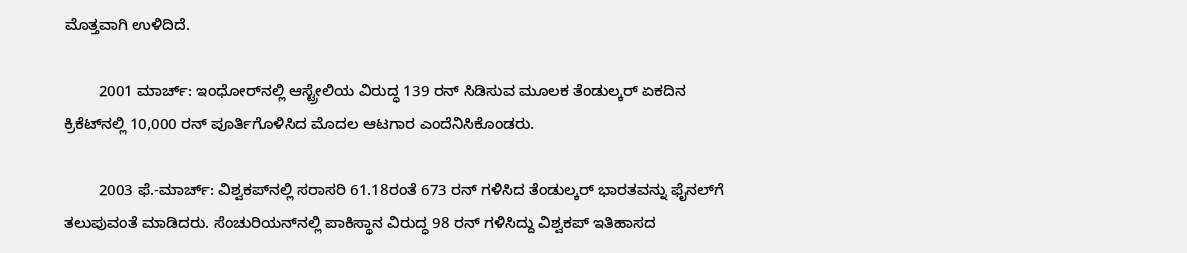ಮೊತ್ತವಾಗಿ ಉಳಿದಿದೆ.

        2001 ಮಾರ್ಚ್‌: ಇಂಧೋರ್‌ನಲ್ಲಿ ಆಸ್ಟ್ರೇಲಿಯ ವಿರುದ್ಧ 139 ರನ್‌ ಸಿಡಿಸುವ ಮೂಲಕ ತೆಂಡುಲ್ಕರ್‌ ಏಕದಿನ ಕ್ರಿಕೆಟ್‌ನಲ್ಲಿ 10,000 ರನ್‌ ಪೂರ್ತಿಗೊಳಿಸಿದ ಮೊದಲ ಆಟಗಾರ ಎಂದೆನಿಸಿಕೊಂಡರು.

        2003 ಫೆ.-ಮಾರ್ಚ್‌: ವಿಶ್ವಕಪ್‌ನಲ್ಲಿ ಸರಾಸರಿ 61.18ರಂತೆ 673 ರನ್‌ ಗಳಿಸಿದ ತೆಂಡುಲ್ಕರ್‌ ಭಾರತವನ್ನು ಫೈನಲ್‌ಗೆ ತಲುಪುವಂತೆ ಮಾಡಿದರು. ಸೆಂಚುರಿಯನ್‌ನಲ್ಲಿ ಪಾಕಿಸ್ಥಾನ ವಿರುದ್ಧ 98 ರನ್‌ ಗಳಿಸಿದ್ದು ವಿಶ್ವಕಪ್‌ ಇತಿಹಾಸದ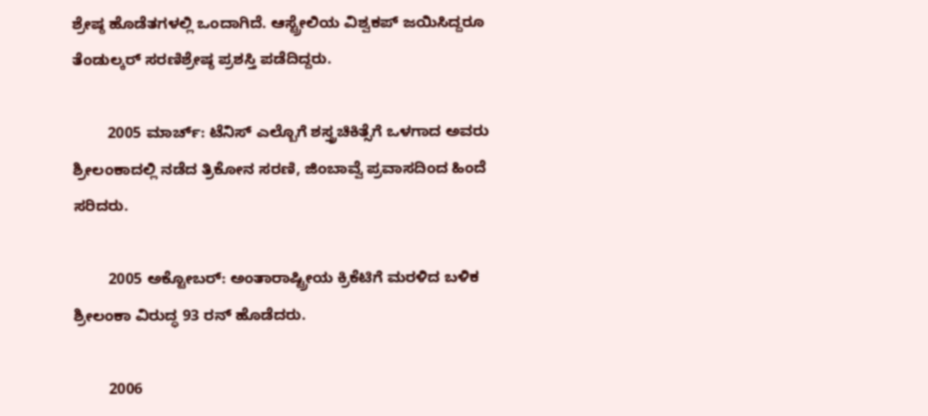ಶ್ರೇಷ್ಠ ಹೊಡೆತಗಳಲ್ಲಿ ಒಂದಾಗಿದೆ. ಆಸ್ಟ್ರೇಲಿಯ ವಿಶ್ವಕಪ್‌ ಜಯಿಸಿದ್ದರೂ ತೆಂಡುಲ್ಕರ್‌ ಸರಣಿಶ್ರೇಷ್ಠ ಪ್ರಶಸ್ತಿ ಪಡೆದಿದ್ದರು.

        2005 ಮಾರ್ಚ್‌: ಟೆನಿಸ್‌ ಎಲ್ಬೊಗೆ ಶಸ್ತ್ರಚಿಕಿತ್ಸೆಗೆ ಒಳಗಾದ ಅವರು ಶ್ರೀಲಂಕಾದಲ್ಲಿ ನಡೆದ ತ್ರಿಕೋನ ಸರಣಿ, ಜಿಂಬಾವ್ವೆ ಪ್ರವಾಸದಿಂದ ಹಿಂದೆ ಸರಿದರು.

        2005 ಅಕ್ಟೋಬರ್‌: ಅಂತಾರಾಷ್ಟ್ರೀಯ ಕ್ರಿಕೆಟಿಗೆ ಮರಳಿದ ಬಳಿಕ ಶ್ರೀಲಂಕಾ ವಿರುದ್ಧ 93 ರನ್‌ ಹೊಡೆದರು.

        2006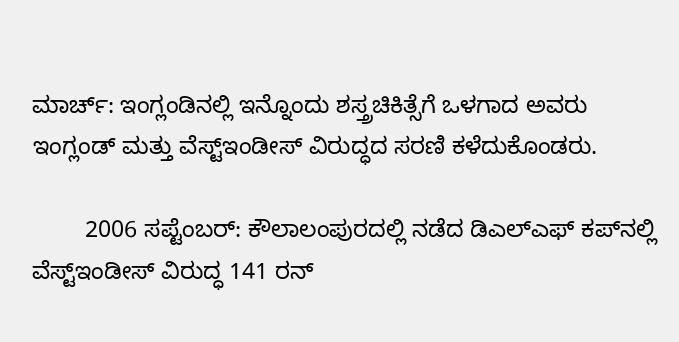ಮಾರ್ಚ್‌: ಇಂಗ್ಲಂಡಿನಲ್ಲಿ ಇನ್ನೊಂದು ಶಸ್ತ್ರಚಿಕಿತ್ಸೆಗೆ ಒಳಗಾದ ಅವರು ಇಂಗ್ಲಂಡ್‌ ಮತ್ತು ವೆಸ್ಟ್‌ಇಂಡೀಸ್‌ ವಿರುದ್ಧದ ಸರಣಿ ಕಳೆದುಕೊಂಡರು.

        2006 ಸಪ್ಟೆಂಬರ್‌: ಕೌಲಾಲಂಪುರದಲ್ಲಿ ನಡೆದ ಡಿಎಲ್‌ಎಫ್ ಕಪ್‌ನಲ್ಲಿ ವೆಸ್ಟ್‌ಇಂಡೀಸ್‌ ವಿರುದ್ಧ 141 ರನ್‌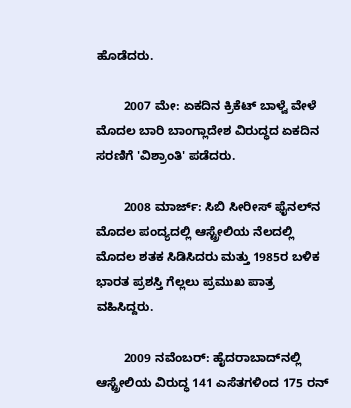ಹೊಡೆದರು.

        2007 ಮೇ: ಏಕದಿನ ಕ್ರಿಕೆಟ್‌ ಬಾಳ್ವೆ ವೇಳೆ ಮೊದಲ ಬಾರಿ ಬಾಂಗ್ಲಾದೇಶ ವಿರುದ್ಧದ ಏಕದಿನ ಸರಣಿಗೆ 'ವಿಶ್ರಾಂತಿ' ಪಡೆದರು.

        2008 ಮಾರ್ಜ್‌: ಸಿಬಿ ಸೀರೀಸ್‌ ಫೈನಲ್‌ನ ಮೊದಲ ಪಂದ್ಯದಲ್ಲಿ ಆಸ್ಟ್ರೇಲಿಯ ನೆಲದಲ್ಲಿ ಮೊದಲ ಶತಕ ಸಿಡಿಸಿದರು ಮತ್ತು 1985ರ ಬಳಿಕ ಭಾರತ ಪ್ರಶಸ್ತಿ ಗೆಲ್ಲಲು ಪ್ರಮುಖ ಪಾತ್ರ ವಹಿಸಿದ್ದರು.

        2009 ನವೆಂಬರ್‌: ಹೈದರಾಬಾದ್‌ನಲ್ಲಿ ಆಸ್ಟ್ರೇಲಿಯ ವಿರುದ್ಧ 141 ಎಸೆತಗಳಿಂದ 175 ರನ್‌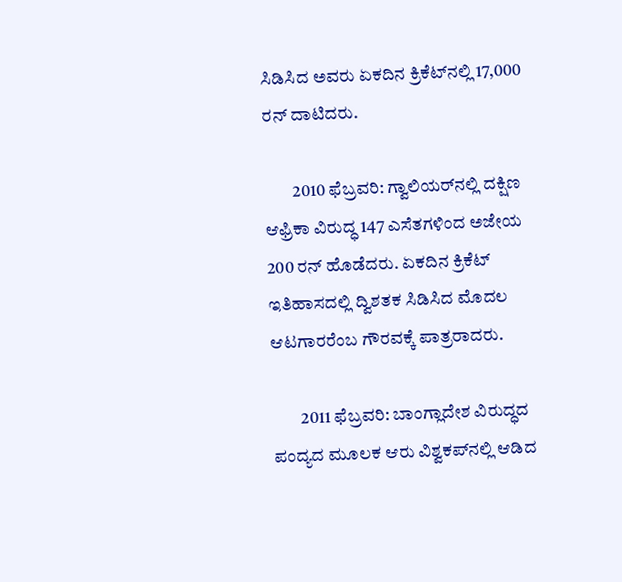ಸಿಡಿಸಿದ ಅವರು ಏಕದಿನ ಕ್ರಿಕೆಟ್‌ನಲ್ಲಿ 17,000 ರನ್‌ ದಾಟಿದರು.

        2010 ಫೆಬ್ರವರಿ: ಗ್ವಾಲಿಯರ್‌ನಲ್ಲಿ ದಕ್ಷಿಣ ಆಫ್ರಿಕಾ ವಿರುದ್ಧ 147 ಎಸೆತಗಳಿಂದ ಅಜೇಯ 200 ರನ್‌ ಹೊಡೆದರು. ಏಕದಿನ ಕ್ರಿಕೆಟ್‌ ಇತಿಹಾಸದಲ್ಲಿ ದ್ವಿಶತಕ ಸಿಡಿಸಿದ ಮೊದಲ ಆಟಗಾರರೆಂಬ ಗೌರವಕ್ಕೆ ಪಾತ್ರರಾದರು.

        2011 ಫೆಬ್ರವರಿ: ಬಾಂಗ್ಲಾದೇಶ ವಿರುದ್ಧದ ಪಂದ್ಯದ ಮೂಲಕ ಆರು ವಿಶ್ವಕಪ್‌ನಲ್ಲಿ ಆಡಿದ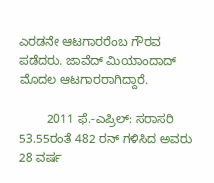ಎರಡನೇ ಆಟಗಾರರೆಂಬ ಗೌರವ ಪಡೆದರು. ಜಾವೆದ್‌ ಮಿಯಾಂದಾದ್‌ ಮೊದಲ ಆಟಗಾರರಾಗಿದ್ದಾರೆ.

        2011 ಫೆ.-ಎಪ್ರಿಲ್‌: ಸರಾಸರಿ 53.55ರಂತೆ 482 ರನ್‌ ಗಳಿಸಿದ ಅವರು 28 ವರ್ಷ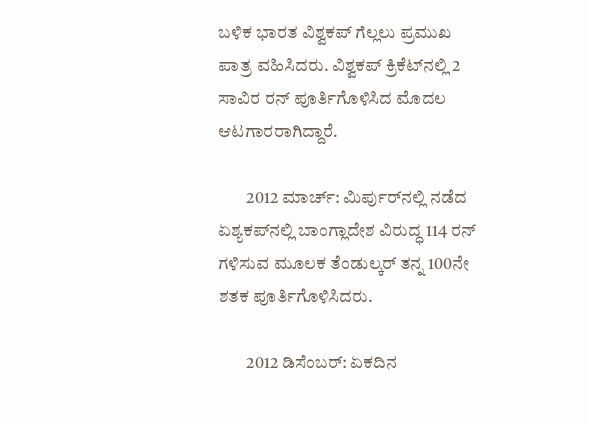ಬಳಿಕ ಭಾರತ ವಿಶ್ವಕಪ್‌ ಗೆಲ್ಲಲು ಪ್ರಮುಖ ಪಾತ್ರ ವಹಿಸಿದರು. ವಿಶ್ವಕಪ್‌ ಕ್ರಿಕೆಟ್‌ನಲ್ಲಿ 2 ಸಾವಿರ ರನ್‌ ಪೂರ್ತಿಗೊಳಿಸಿದ ಮೊದಲ ಆಟಗಾರರಾಗಿದ್ದಾರೆ.

        2012 ಮಾರ್ಚ್‌: ಮಿರ್ಪುರ್‌ನಲ್ಲಿ ನಡೆದ ಏಶ್ಯಕಪ್‌ನಲ್ಲಿ ಬಾಂಗ್ಲಾದೇಶ ವಿರುದ್ಧ 114 ರನ್‌ ಗಳಿಸುವ ಮೂಲಕ ತೆಂಡುಲ್ಕರ್‌ ತನ್ನ 100ನೇ ಶತಕ ಪೂರ್ತಿಗೊಳಿಸಿದರು.

        2012 ಡಿಸೆಂಬರ್‌: ಏಕದಿನ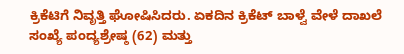ಕ್ರಿಕೆಟಿಗೆ ನಿವೃತ್ತಿ ಘೋಷಿಸಿದರು. ಏಕದಿನ ಕ್ರಿಕೆಟ್‌ ಬಾಳ್ವೆ ವೇಳೆ ದಾಖಲೆ ಸಂಖ್ಯೆ ಪಂದ್ಯಶ್ರೇಷ್ಠ (62) ಮತ್ತು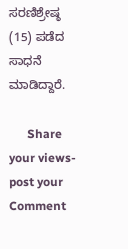ಸರಣಿಶ್ರೇಷ್ಠ (15) ಪಡೆದ ಸಾಧನೆ ಮಾಡಿದ್ದಾರೆ.

      Share your views-post your Comment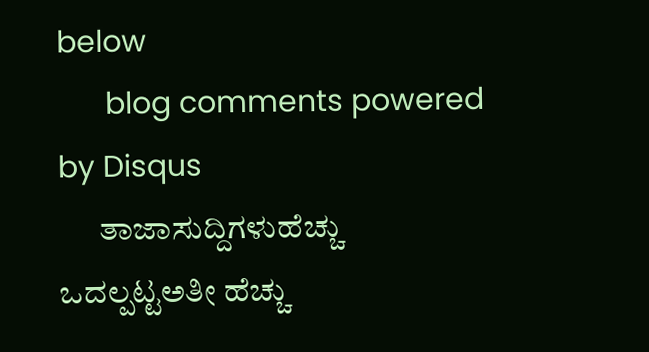below
      blog comments powered by Disqus
      ತಾಜಾಸುದ್ದಿಗಳುಹೆಚ್ಚು ಒದಲ್ಪಟ್ಟಅತೀ ಹೆಚ್ಚು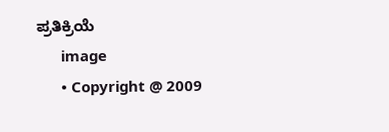ಪ್ರತಿಕ್ರಿಯೆ
      image
      • Copyright @ 2009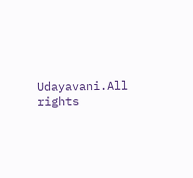Udayavani.All rights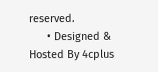reserved.
      • Designed & Hosted By 4cplus